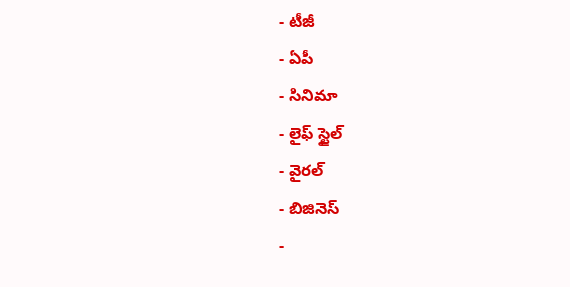- టీజీ
- ఏపీ
- సినిమా
- లైఫ్ స్టైల్
- వైరల్
- బిజినెస్
-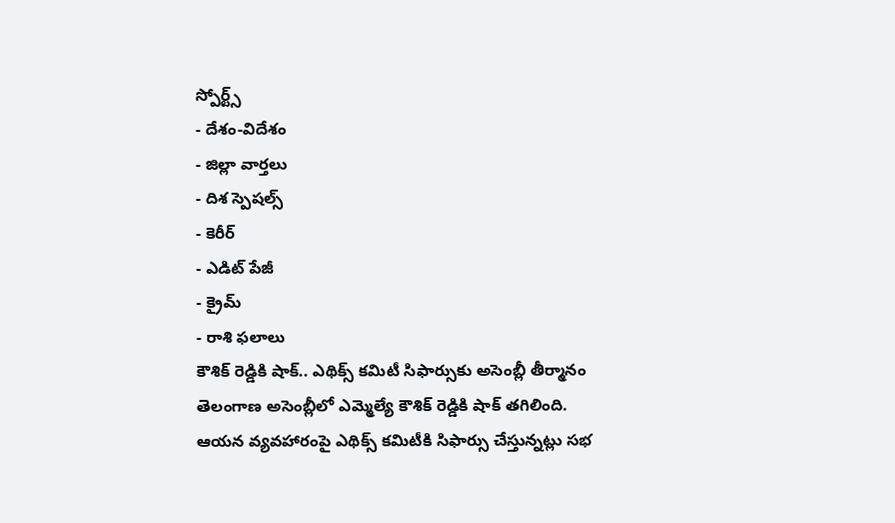స్పోర్ట్స్
- దేశం-విదేశం
- జిల్లా వార్తలు
- దిశ స్పెషల్స్
- కెరీర్
- ఎడిట్ పేజీ
- క్రైమ్
- రాశి ఫలాలు
కౌశిక్ రెడ్డికి షాక్.. ఎథిక్స్ కమిటీ సిఫార్సుకు అసెంబ్లీ తీర్మానం
తెలంగాణ అసెంబ్లీలో ఎమ్మెల్యే కౌశిక్ రెడ్డికి షాక్ తగిలింది. ఆయన వ్యవహారంపై ఎథిక్స్ కమిటీకి సిఫార్సు చేస్తున్నట్లు సభ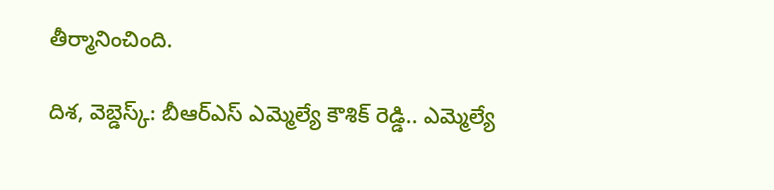తీర్మానించింది.

దిశ, వెబ్డెస్క్: బీఆర్ఎస్ ఎమ్మెల్యే కౌశిక్ రెడ్డి.. ఎమ్మెల్యే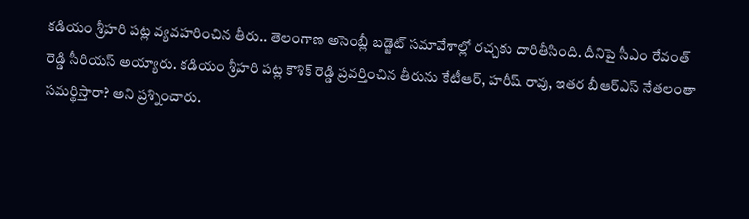కడియం శ్రీహరి పట్ల వ్యవహరించిన తీరు.. తెలంగాణ అసెంబ్లీ బడ్జెట్ సమావేశాల్లో రచ్చకు దారితీసింది. దీనిపై సీఎం రేవంత్ రెడ్డి సీరియస్ అయ్యారు. కడియం శ్రీహరి పట్ల కౌశిక్ రెడ్డి ప్రవర్తించిన తీరును కేటీఆర్, హరీష్ రావు, ఇతర బీఆర్ఎస్ నేతలంతా సమర్థిస్తారా? అని ప్రశ్నించారు.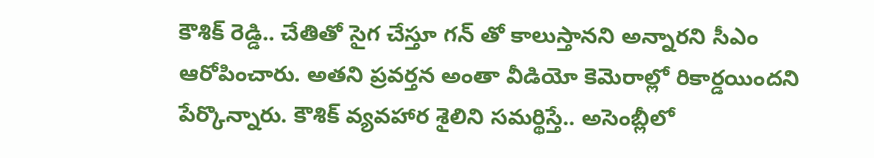కౌశిక్ రెడ్డి.. చేతితో సైగ చేస్తూ గన్ తో కాలుస్తానని అన్నారని సీఎం ఆరోపించారు. అతని ప్రవర్తన అంతా వీడియో కెమెరాల్లో రికార్డయిందని పేర్కొన్నారు. కౌశిక్ వ్యవహార శైలిని సమర్థిస్తే.. అసెంబ్లీలో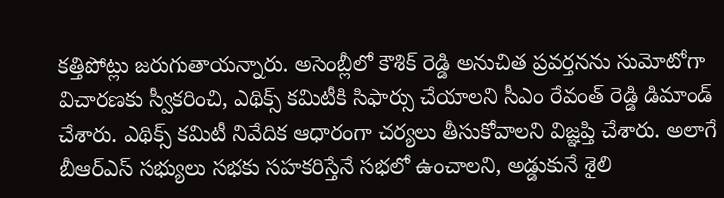కత్తిపోట్లు జరుగుతాయన్నారు. అసెంబ్లీలో కౌశిక్ రెడ్డి అనుచిత ప్రవర్తనను సుమోటోగా విచారణకు స్వీకరించి, ఎథిక్స్ కమిటీకి సిఫార్సు చేయాలని సీఎం రేవంత్ రెడ్డి డిమాండ్ చేశారు. ఎథిక్స్ కమిటీ నివేదిక ఆధారంగా చర్యలు తీసుకోవాలని విజ్ఞప్తి చేశారు. అలాగే బీఆర్ఎస్ సభ్యులు సభకు సహకరిస్తేనే సభలో ఉంచాలని, అడ్డుకునే శైలి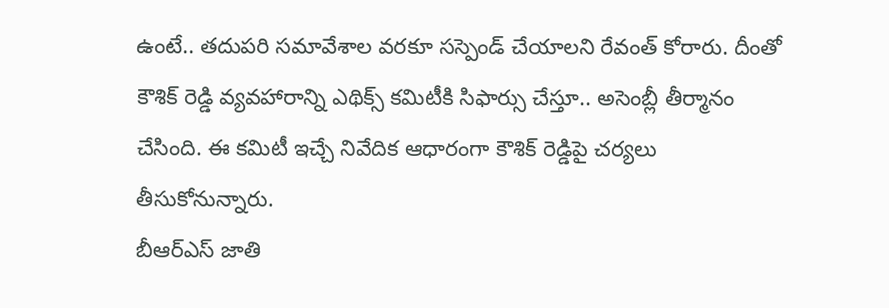ఉంటే.. తదుపరి సమావేశాల వరకూ సస్పెండ్ చేయాలని రేవంత్ కోరారు. దీంతో కౌశిక్ రెడ్డి వ్యవహారాన్ని ఎథిక్స్ కమిటీకి సిఫార్సు చేస్తూ.. అసెంబ్లీ తీర్మానం చేసింది. ఈ కమిటీ ఇచ్చే నివేదిక ఆధారంగా కౌశిక్ రెడ్డిపై చర్యలు తీసుకోనున్నారు.
బీఆర్ఎస్ జాతి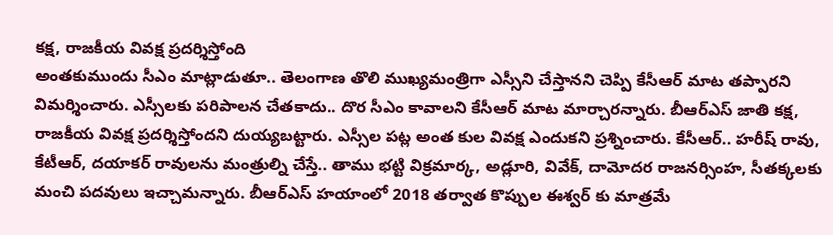కక్ష, రాజకీయ వివక్ష ప్రదర్శిస్తోంది
అంతకుముందు సీఎం మాట్లాడుతూ.. తెలంగాణ తొలి ముఖ్యమంత్రిగా ఎస్సీని చేస్తానని చెప్పి కేసీఆర్ మాట తప్పారని విమర్శించారు. ఎస్సీలకు పరిపాలన చేతకాదు.. దొర సీఎం కావాలని కేసీఆర్ మాట మార్చారన్నారు. బీఆర్ఎస్ జాతి కక్ష, రాజకీయ వివక్ష ప్రదర్శిస్తోందని దుయ్యబట్టారు. ఎస్సీల పట్ల అంత కుల వివక్ష ఎందుకని ప్రశ్నించారు. కేసీఆర్.. హరీష్ రావు, కేటీఆర్, దయాకర్ రావులను మంత్రుల్ని చేస్తే.. తాము భట్టి విక్రమార్క, అడ్లూరి, వివేక్, దామోదర రాజనర్సింహ, సీతక్కలకు మంచి పదవులు ఇచ్చామన్నారు. బీఆర్ఎస్ హయాంలో 2018 తర్వాత కొప్పుల ఈశ్వర్ కు మాత్రమే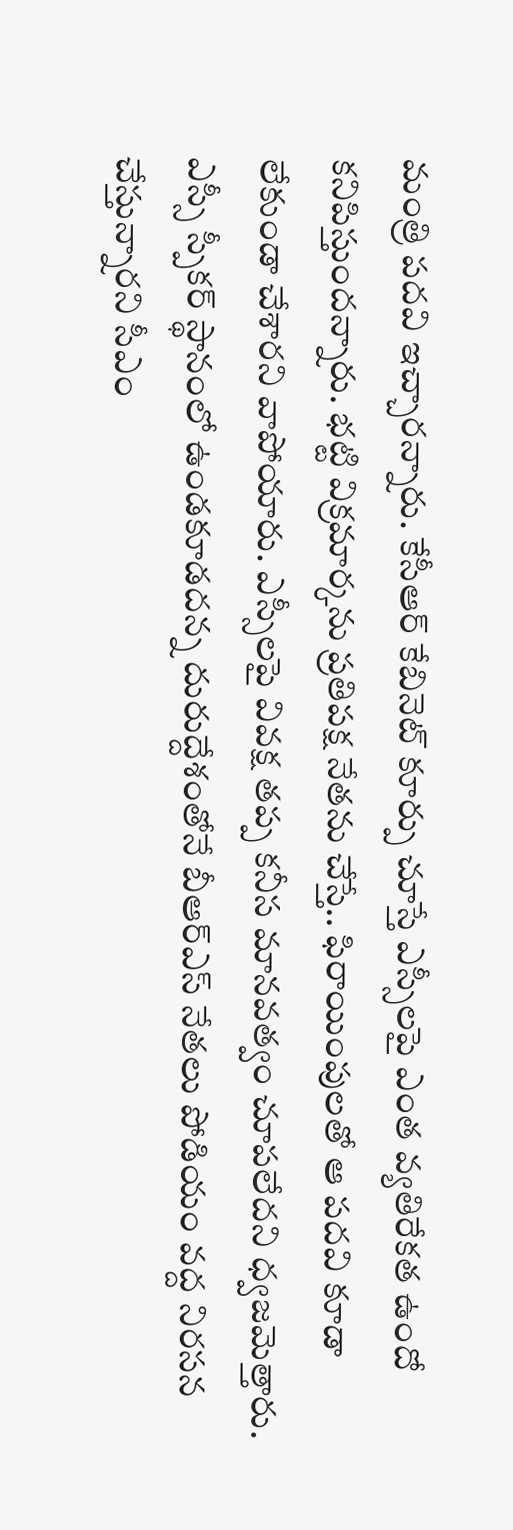మంత్రి పదవి ఇచ్చారన్నారు. కేసీఆర్ కేబినెట్ కూర్పు చూస్తే ఎస్సీలపై ఎంత వ్యతిరేకత ఉందో కనిపిస్తుందన్నారు. భట్టి విక్రమార్కను ప్రతిపక్ష నేతను చేస్తే.. ఫిరాయింపులతో ఆ పదవి కూడా లేకుండా చేశారని వాపోయారు. ఎస్సీలపై వివక్ష తప్ప కనీస మానవత్వం చూపలేదని ధ్వజమెత్తారు. ఎస్సీ స్పీకర్ స్థానంలో ఉండకూడదన్న దురుద్దేశంతోనే బీఆర్ఎస్ నేతలు పోడియం వద్ద నిరసన చేస్తున్నారని సీఎం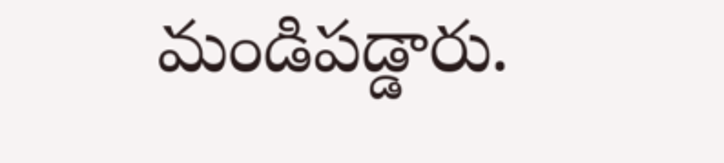మండిపడ్డారు.